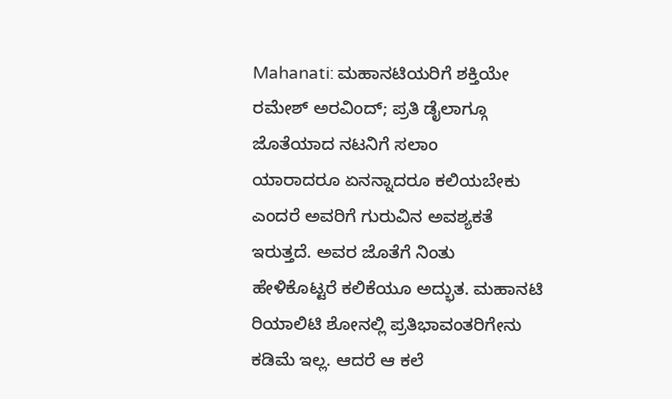Mahanati: ಮಹಾನಟಿಯರಿಗೆ ಶಕ್ತಿಯೇ ರಮೇಶ್ ಅರವಿಂದ್; ಪ್ರತಿ ಡೈಲಾಗ್ಗೂ ಜೊತೆಯಾದ ನಟನಿಗೆ ಸಲಾಂ
ಯಾರಾದರೂ ಏನನ್ನಾದರೂ ಕಲಿಯಬೇಕು ಎಂದರೆ ಅವರಿಗೆ ಗುರುವಿನ ಅವಶ್ಯಕತೆ ಇರುತ್ತದೆ. ಅವರ ಜೊತೆಗೆ ನಿಂತು ಹೇಳಿಕೊಟ್ಟರೆ ಕಲಿಕೆಯೂ ಅದ್ಭುತ. ಮಹಾನಟಿ ರಿಯಾಲಿಟಿ ಶೋನಲ್ಲಿ ಪ್ರತಿಭಾವಂತರಿಗೇನು ಕಡಿಮೆ ಇಲ್ಲ. ಆದರೆ ಆ ಕಲೆ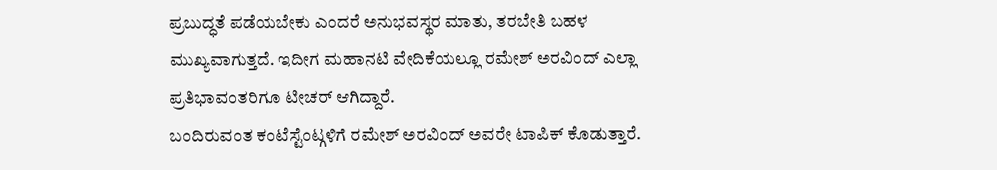ಪ್ರಬುದ್ಧತೆ ಪಡೆಯಬೇಕು ಎಂದರೆ ಅನುಭವಸ್ಥರ ಮಾತು, ತರಬೇತಿ ಬಹಳ ಮುಖ್ಯವಾಗುತ್ತದೆ. ಇದೀಗ ಮಹಾನಟಿ ವೇದಿಕೆಯಲ್ಲೂ ರಮೇಶ್ ಅರವಿಂದ್ ಎಲ್ಲಾ ಪ್ರತಿಭಾವಂತರಿಗೂ ಟೀಚರ್ ಆಗಿದ್ದಾರೆ.
ಬಂದಿರುವಂತ ಕಂಟೆಸ್ಟೆಂಟ್ಗಳಿಗೆ ರಮೇಶ್ ಅರವಿಂದ್ ಅವರೇ ಟಾಪಿಕ್ ಕೊಡುತ್ತಾರೆ.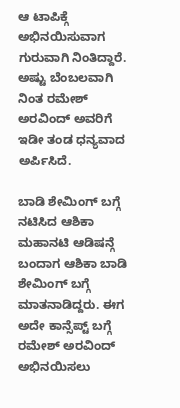ಆ ಟಾಪಿಕ್ಗೆ ಅಭಿನಯಿಸುವಾಗ ಗುರುವಾಗಿ ನಿಂತಿದ್ದಾರೆ. ಅಷ್ಟು ಬೆಂಬಲವಾಗಿ ನಿಂತ ರಮೇಶ್ ಅರವಿಂದ್ ಅವರಿಗೆ ಇಡೀ ತಂಡ ಧನ್ಯವಾದ ಅರ್ಪಿಸಿದೆ.

ಬಾಡಿ ಶೇಮಿಂಗ್ ಬಗ್ಗೆ ನಟಿಸಿದ ಆಶಿಕಾ
ಮಹಾನಟಿ ಆಡಿಷನ್ಗೆ ಬಂದಾಗ ಆಶಿಕಾ ಬಾಡಿ ಶೇಮಿಂಗ್ ಬಗ್ಗೆ ಮಾತನಾಡಿದ್ದರು. ಈಗ ಅದೇ ಕಾನ್ಸೆಪ್ಟ್ ಬಗ್ಗೆ ರಮೇಶ್ ಅರವಿಂದ್ ಅಭಿನಯಿಸಲು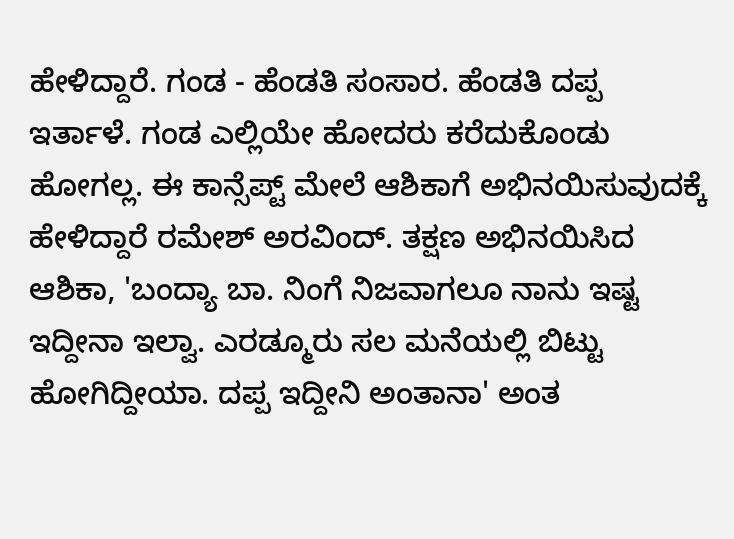ಹೇಳಿದ್ದಾರೆ. ಗಂಡ - ಹೆಂಡತಿ ಸಂಸಾರ. ಹೆಂಡತಿ ದಪ್ಪ ಇರ್ತಾಳೆ. ಗಂಡ ಎಲ್ಲಿಯೇ ಹೋದರು ಕರೆದುಕೊಂಡು ಹೋಗಲ್ಲ. ಈ ಕಾನ್ಸೆಪ್ಟ್ ಮೇಲೆ ಆಶಿಕಾಗೆ ಅಭಿನಯಿಸುವುದಕ್ಕೆ ಹೇಳಿದ್ದಾರೆ ರಮೇಶ್ ಅರವಿಂದ್. ತಕ್ಷಣ ಅಭಿನಯಿಸಿದ ಆಶಿಕಾ, 'ಬಂದ್ಯಾ ಬಾ. ನಿಂಗೆ ನಿಜವಾಗಲೂ ನಾನು ಇಷ್ಟ ಇದ್ದೀನಾ ಇಲ್ವಾ. ಎರಡ್ಮೂರು ಸಲ ಮನೆಯಲ್ಲಿ ಬಿಟ್ಟು ಹೋಗಿದ್ದೀಯಾ. ದಪ್ಪ ಇದ್ದೀನಿ ಅಂತಾನಾ' ಅಂತ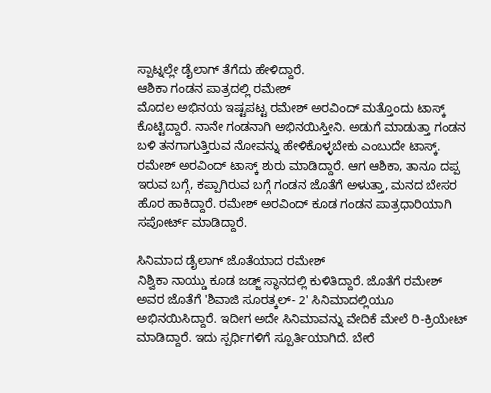ಸ್ಪಾಟ್ನಲ್ಲೇ ಡೈಲಾಗ್ ತೆಗೆದು ಹೇಳಿದ್ದಾರೆ.
ಆಶಿಕಾ ಗಂಡನ ಪಾತ್ರದಲ್ಲಿ ರಮೇಶ್
ಮೊದಲ ಅಭಿನಯ ಇಷ್ಟಪಟ್ಟ ರಮೇಶ್ ಅರವಿಂದ್ ಮತ್ತೊಂದು ಟಾಸ್ಕ್ ಕೊಟ್ಟಿದ್ದಾರೆ. ನಾನೇ ಗಂಡನಾಗಿ ಅಭಿನಯಿಸ್ತೀನಿ. ಅಡುಗೆ ಮಾಡುತ್ತಾ ಗಂಡನ ಬಳಿ ತನಗಾಗುತ್ತಿರುವ ನೋವನ್ನು ಹೇಳಿಕೊಳ್ಳಬೇಕು ಎಂಬುದೇ ಟಾಸ್ಕ್. ರಮೇಶ್ ಅರವಿಂದ್ ಟಾಸ್ಕ್ ಶುರು ಮಾಡಿದ್ದಾರೆ. ಆಗ ಆಶಿಕಾ, ತಾನೂ ದಪ್ಪ ಇರುವ ಬಗ್ಗೆ, ಕಪ್ಪಾಗಿರುವ ಬಗ್ಗೆ ಗಂಡನ ಜೊತೆಗೆ ಅಳುತ್ತಾ, ಮನದ ಬೇಸರ ಹೊರ ಹಾಕಿದ್ದಾರೆ. ರಮೇಶ್ ಅರವಿಂದ್ ಕೂಡ ಗಂಡನ ಪಾತ್ರಧಾರಿಯಾಗಿ ಸಪೋರ್ಟ್ ಮಾಡಿದ್ದಾರೆ.

ಸಿನಿಮಾದ ಡೈಲಾಗ್ ಜೊತೆಯಾದ ರಮೇಶ್
ನಿಶ್ವಿಕಾ ನಾಯ್ಡು ಕೂಡ ಜಡ್ಜ್ ಸ್ಥಾನದಲ್ಲಿ ಕುಳಿತಿದ್ದಾರೆ. ಜೊತೆಗೆ ರಮೇಶ್ ಅವರ ಜೊತೆಗೆ 'ಶಿವಾಜಿ ಸೂರತ್ಕಲ್- 2' ಸಿನಿಮಾದಲ್ಲಿಯೂ ಅಭಿನಯಿಸಿದ್ದಾರೆ. ಇದೀಗ ಅದೇ ಸಿನಿಮಾವನ್ನು ವೇದಿಕೆ ಮೇಲೆ ರಿ-ಕ್ರಿಯೇಟ್ ಮಾಡಿದ್ದಾರೆ. ಇದು ಸ್ಪರ್ಧಿಗಳಿಗೆ ಸ್ಪೂರ್ತಿಯಾಗಿದೆ. ಬೇರೆ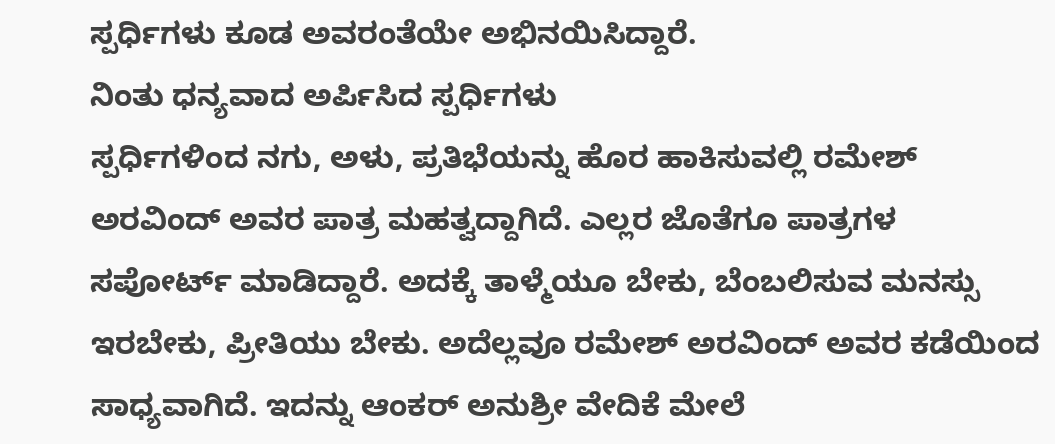ಸ್ಪರ್ಧಿಗಳು ಕೂಡ ಅವರಂತೆಯೇ ಅಭಿನಯಿಸಿದ್ದಾರೆ.
ನಿಂತು ಧನ್ಯವಾದ ಅರ್ಪಿಸಿದ ಸ್ಪರ್ಧಿಗಳು
ಸ್ಪರ್ಧಿಗಳಿಂದ ನಗು, ಅಳು, ಪ್ರತಿಭೆಯನ್ನು ಹೊರ ಹಾಕಿಸುವಲ್ಲಿ ರಮೇಶ್ ಅರವಿಂದ್ ಅವರ ಪಾತ್ರ ಮಹತ್ವದ್ದಾಗಿದೆ. ಎಲ್ಲರ ಜೊತೆಗೂ ಪಾತ್ರಗಳ ಸಪೋರ್ಟ್ ಮಾಡಿದ್ದಾರೆ. ಅದಕ್ಕೆ ತಾಳ್ಮೆಯೂ ಬೇಕು, ಬೆಂಬಲಿಸುವ ಮನಸ್ಸು ಇರಬೇಕು, ಪ್ರೀತಿಯು ಬೇಕು. ಅದೆಲ್ಲವೂ ರಮೇಶ್ ಅರವಿಂದ್ ಅವರ ಕಡೆಯಿಂದ ಸಾಧ್ಯವಾಗಿದೆ. ಇದನ್ನು ಆಂಕರ್ ಅನುಶ್ರೀ ವೇದಿಕೆ ಮೇಲೆ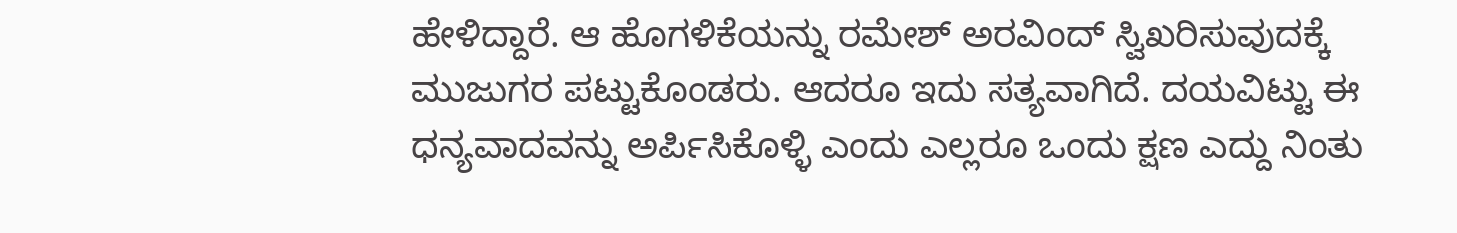ಹೇಳಿದ್ದಾರೆ. ಆ ಹೊಗಳಿಕೆಯನ್ನು ರಮೇಶ್ ಅರವಿಂದ್ ಸ್ವಿಖರಿಸುವುದಕ್ಕೆ ಮುಜುಗರ ಪಟ್ಟುಕೊಂಡರು. ಆದರೂ ಇದು ಸತ್ಯವಾಗಿದೆ. ದಯವಿಟ್ಟು ಈ ಧನ್ಯವಾದವನ್ನು ಅರ್ಪಿಸಿಕೊಳ್ಳಿ ಎಂದು ಎಲ್ಲರೂ ಒಂದು ಕ್ಷಣ ಎದ್ದು ನಿಂತು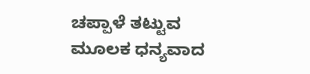ಚಪ್ಪಾಳೆ ತಟ್ಟುವ ಮೂಲಕ ಧನ್ಯವಾದ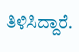ತಿಳಿಸಿದ್ದಾರೆ.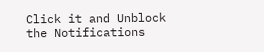Click it and Unblock the Notifications